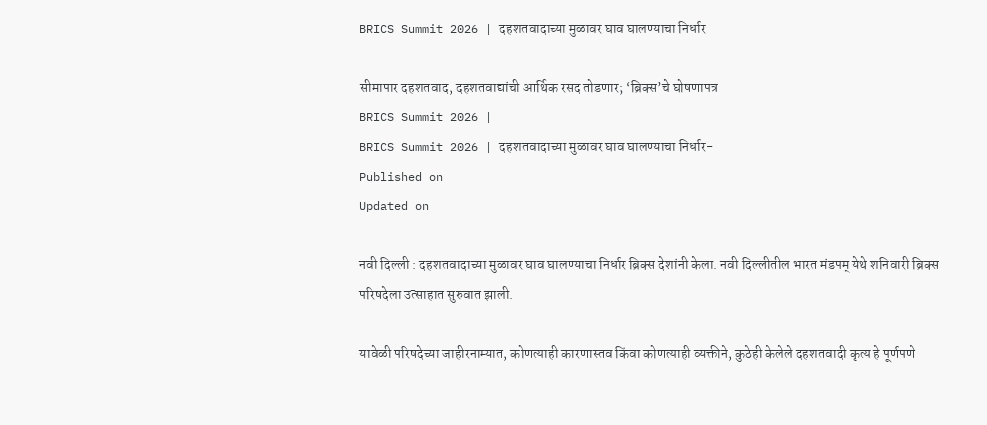BRICS Summit 2026 | दहशतवादाच्या मुळावर घाव घालण्याचा निर्धार

सीमापार दहशतवाद, दहशतवाद्यांची आर्थिक रसद तोडणार; ‘ब्रिक्स’चे घोषणापत्र
BRICS Summit 2026 |
BRICS Summit 2026 | दहशतवादाच्या मुळावर घाव घालण्याचा निर्धार-
Published on
Updated on

नवी दिल्ली : दहशतवादाच्या मुळावर घाव घालण्याचा निर्धार ब्रिक्स देशांनी केला. नवी दिल्लीतील भारत मंडपम्‌ येथे शनिवारी ब्रिक्स परिषदेला उत्साहात सुरुवात झाली.

यावेळी परिषदेच्या जाहीरनाम्यात, कोणत्याही कारणास्तव किंवा कोणत्याही व्यक्तीने, कुठेही केलेले दहशतवादी कृत्य हे पूर्णपणे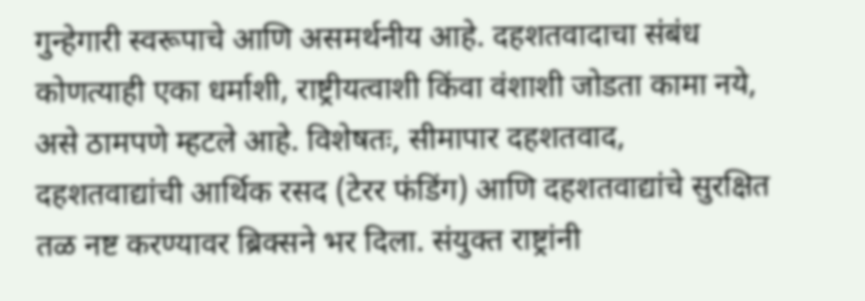गुन्हेगारी स्वरूपाचे आणि असमर्थनीय आहे. दहशतवादाचा संबंध कोणत्याही एका धर्माशी, राष्ट्रीयत्वाशी किंवा वंशाशी जोडता कामा नये, असे ठामपणे म्हटले आहे. विशेषतः, सीमापार दहशतवाद, दहशतवाद्यांची आर्थिक रसद (टेरर फंडिंग) आणि दहशतवाद्यांचे सुरक्षित तळ नष्ट करण्यावर ब्रिक्सने भर दिला. संयुक्त राष्ट्रांनी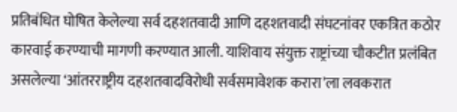प्रतिबंधित घोषित केलेल्या सर्व दहशतवादी आणि दहशतवादी संघटनांवर एकत्रित कठोर कारवाई करण्याची मागणी करण्यात आली. याशिवाय संयुक्त राष्ट्रांच्या चौकटीत प्रलंबित असलेल्या ‘आंतरराष्ट्रीय दहशतवादविरोधी सर्वसमावेशक करारा’ला लवकरात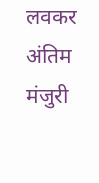लवकर अंतिम मंजुरी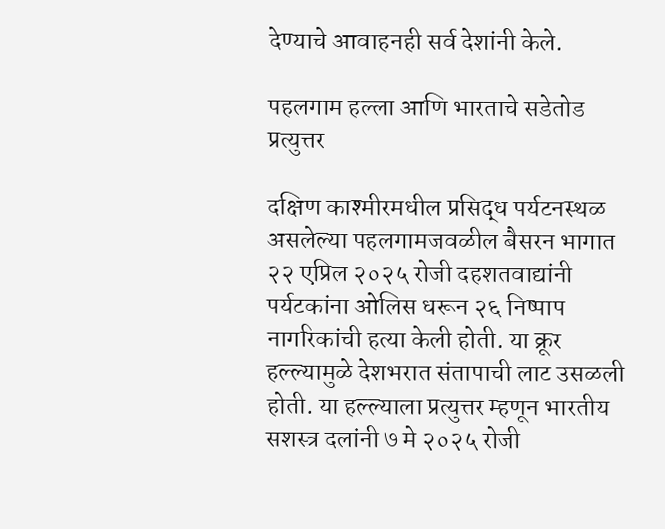देण्याचे आवाहनही सर्व देशांनी केले.

पहलगाम हल्ला आणि भारताचे सडेतोड प्रत्युत्तर

दक्षिण काश्मीरमधील प्रसिद्ध पर्यटनस्थळ असलेल्या पहलगामजवळील बैसरन भागात २२ एप्रिल २०२५ रोजी दहशतवाद्यांनी पर्यटकांना ओलिस धरून २६ निष्पाप नागरिकांची हत्या केली होती. या क्रूर हल्ल्यामुळे देशभरात संतापाची लाट उसळली होती. या हल्ल्याला प्रत्युत्तर म्हणून भारतीय सशस्त्र दलांनी ७ मे २०२५ रोजी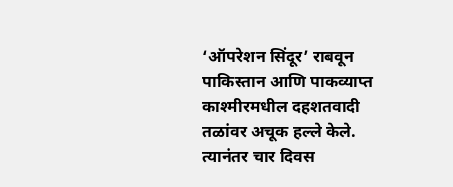‘ऑपरेशन सिंदूर’ राबवून पाकिस्तान आणि पाकव्याप्त काश्मीरमधील दहशतवादी तळांवर अचूक हल्ले केले. त्यानंतर चार दिवस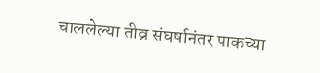चाललेल्या तीव्र संघर्षानंतर पाकच्या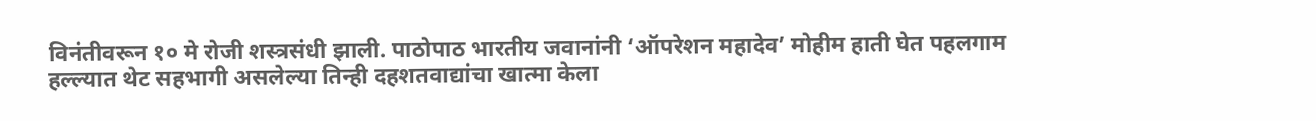विनंतीवरून १० मे रोजी शस्त्रसंधी झाली. पाठोपाठ भारतीय जवानांनी ‘ऑपरेशन महादेव’ मोहीम हाती घेत पहलगाम हल्ल्यात थेट सहभागी असलेल्या तिन्ही दहशतवाद्यांचा खात्मा केला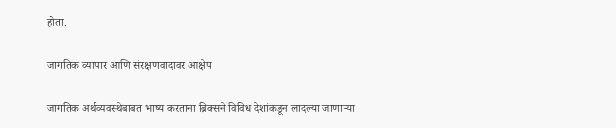होता.

जागतिक व्यापार आणि संरक्षणवादावर आक्षेप

जागतिक अर्थव्यवस्थेबाबत भाष्य करताना ब्रिक्सने विविध देशांकडून लादल्या जाणाऱ्या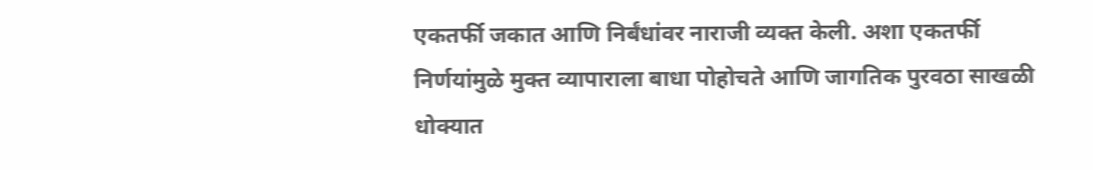एकतर्फी जकात आणि निर्बंधांवर नाराजी व्यक्त केली. अशा एकतर्फी निर्णयांमुळे मुक्त व्यापाराला बाधा पोहोचते आणि जागतिक पुरवठा साखळी धोक्यात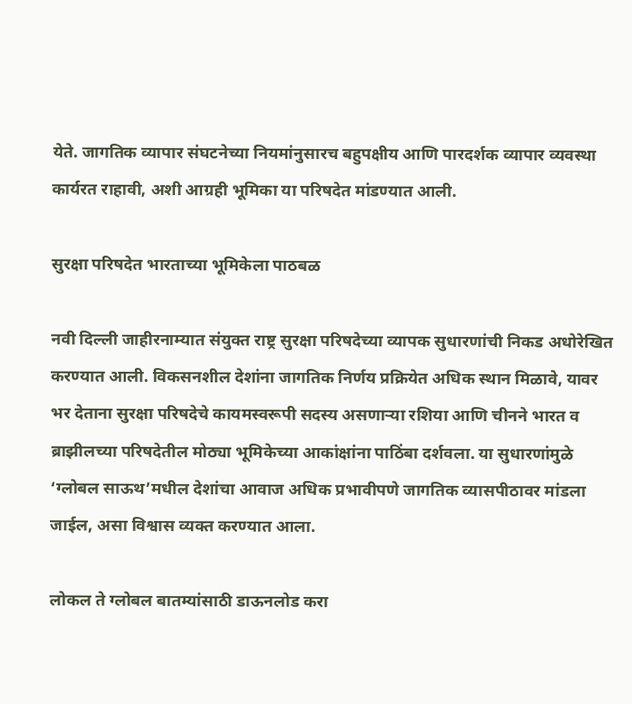येते. जागतिक व्यापार संघटनेच्या नियमांनुसारच बहुपक्षीय आणि पारदर्शक व्यापार व्यवस्था कार्यरत राहावी, अशी आग्रही भूमिका या परिषदेत मांडण्यात आली.

सुरक्षा परिषदेत भारताच्या भूमिकेला पाठबळ

नवी दिल्ली जाहीरनाम्यात संयुक्त राष्ट्र सुरक्षा परिषदेच्या व्यापक सुधारणांची निकड अधोरेखित करण्यात आली. विकसनशील देशांना जागतिक निर्णय प्रक्रियेत अधिक स्थान मिळावे, यावर भर देताना सुरक्षा परिषदेचे कायमस्वरूपी सदस्य असणाऱ्या रशिया आणि चीनने भारत व ब्राझीलच्या परिषदेतील मोठ्या भूमिकेच्या आकांक्षांना पाठिंबा दर्शवला. या सुधारणांमुळे ‘ग्लोबल साऊथ’मधील देशांचा आवाज अधिक प्रभावीपणे जागतिक व्यासपीठावर मांडला जाईल, असा विश्वास व्यक्त करण्यात आला.

लोकल ते ग्लोबल बातम्यांसाठी डाऊनलोड करा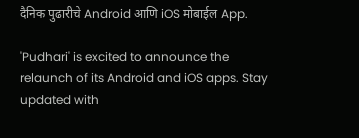दैनिक पुढारीचे Android आणि iOS मोबाईल App.

'Pudhari' is excited to announce the relaunch of its Android and iOS apps. Stay updated with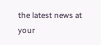the latest news at your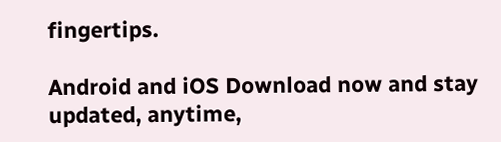fingertips.

Android and iOS Download now and stay updated, anytime,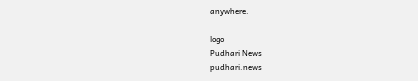anywhere.

logo
Pudhari News
pudhari.news